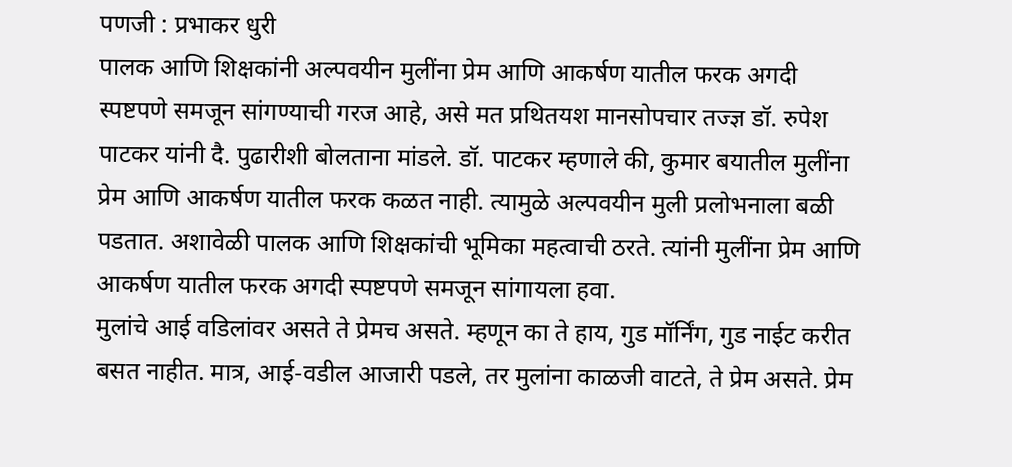पणजी : प्रभाकर धुरी
पालक आणि शिक्षकांनी अल्पवयीन मुलींना प्रेम आणि आकर्षण यातील फरक अगदी स्पष्टपणे समजून सांगण्याची गरज आहे, असे मत प्रथितयश मानसोपचार तज्ज्ञ डॉ. रुपेश पाटकर यांनी दै. पुढारीशी बोलताना मांडले. डॉ. पाटकर म्हणाले की, कुमार बयातील मुलींना प्रेम आणि आकर्षण यातील फरक कळत नाही. त्यामुळे अल्पवयीन मुली प्रलोभनाला बळी पडतात. अशावेळी पालक आणि शिक्षकांची भूमिका महत्वाची ठरते. त्यांनी मुलींना प्रेम आणि आकर्षण यातील फरक अगदी स्पष्टपणे समजून सांगायला हवा.
मुलांचे आई वडिलांवर असते ते प्रेमच असते. म्हणून का ते हाय, गुड मॉर्निंग, गुड नाईट करीत बसत नाहीत. मात्र, आई-वडील आजारी पडले, तर मुलांना काळजी वाटते, ते प्रेम असते. प्रेम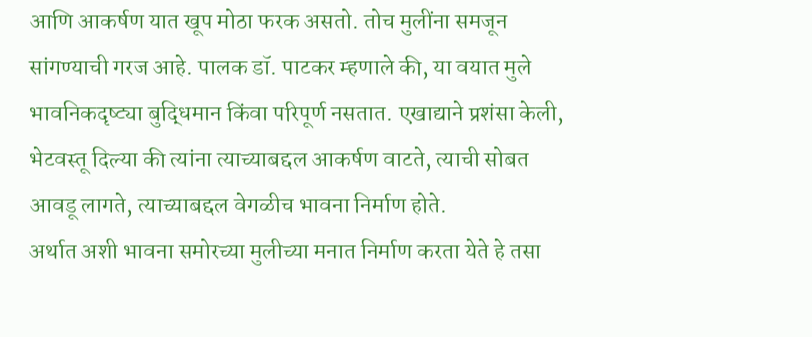आणि आकर्षण यात खूप मोठा फरक असतो. तोच मुलींना समजून सांगण्याची गरज आहे. पालक डॉ. पाटकर म्हणाले की, या वयात मुले भावनिकदृष्ट्या बुद्धिमान किंवा परिपूर्ण नसतात. एखाद्याने प्रशंसा केली, भेटवस्तू दिल्या की त्यांना त्याच्याबद्दल आकर्षण वाटते, त्याची सोबत आवडू लागते, त्याच्याबद्दल वेगळीच भावना निर्माण होते.
अर्थात अशी भावना समोरच्या मुलीच्या मनात निर्माण करता येते हे तसा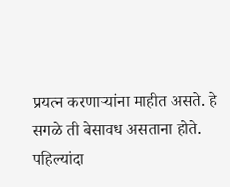प्रयत्न करणाऱ्यांना माहीत असते. हे सगळे ती बेसावध असताना होते. पहिल्यांदा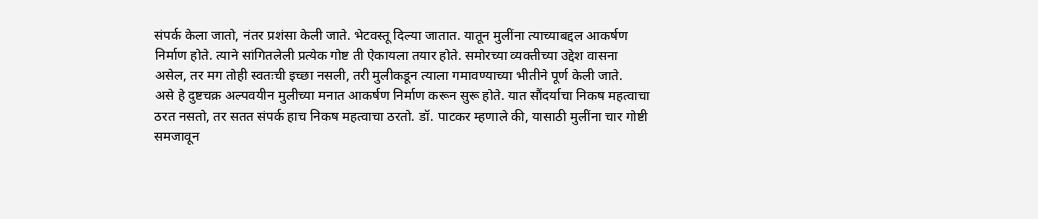संपर्क केला जातो, नंतर प्रशंसा केली जाते. भेटवस्तू दिल्या जातात. यातून मुलींना त्याच्याबद्दल आकर्षण निर्माण होते. त्याने सांगितलेली प्रत्येक गोष्ट ती ऐकायला तयार होते. समोरच्या व्यक्तीच्या उद्देश वासना असेल, तर मग तोही स्वतःची इच्छा नसली, तरी मुलीकडून त्याला गमावण्याच्या भीतीने पूर्ण केली जाते.
असे हे दुष्टचक्र अल्पवयीन मुलीच्या मनात आकर्षण निर्माण करून सुरू होते. यात सौंदर्याचा निकष महत्वाचा ठरत नसतो, तर सतत संपर्क हाच निकष महत्वाचा ठरतो. डॉ. पाटकर म्हणाले की, यासाठी मुलींना चार गोष्टी समजावून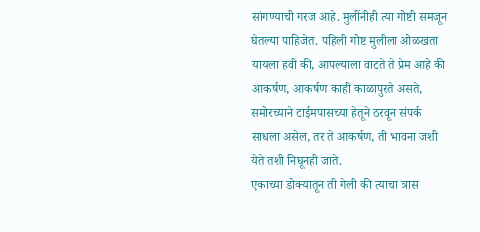सांगण्याची गरज आहे. मुलींनीही त्या गोष्टी समजून घेतल्या पाहिजेत. पहिली गोष्ट मुलीला ओळखता यायला हवी की, आपल्याला वाटते ते प्रेम आहे की आकर्षण, आकर्षण काही काळापुरते असते, समोरच्याने टाईमपासच्या हेतूने ठरवून संपर्क साधला असेल, तर ते आकर्षण, ती भावना जशी येते तशी निघूनही जाते.
एकाच्या डोक्यातून ती गेली की त्याचा त्रास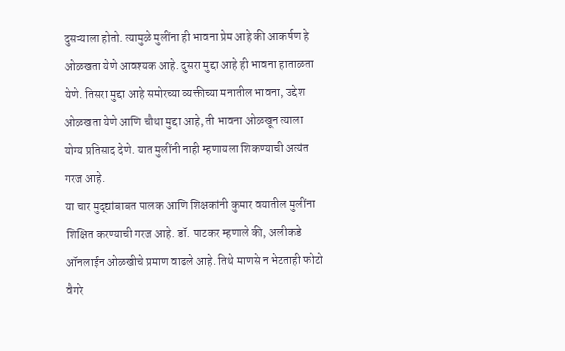दुसऱ्याला होतो. त्यामुळे मुलींना ही भावना प्रेम आहे की आकर्षण हे ओळखता येणे आवश्यक आहे. दुसरा मुद्दा आहे ही भावना हाताळता येणे. तिसरा मुद्दा आहे समोरच्या व्यक्तीच्या मनातील भावना, उद्देश ओळखता येणे आणि चौथा मुद्दा आहे, ती भावना ओळखून त्याला योग्य प्रतिसाद देणे. यात मुलींनी नाही म्हणायला शिकण्याची अत्यंत गरज आहे.
या चार मुद्द्यांबाबत पालक आणि शिक्षकांनी कुमार वयातील मुलींना शिक्षित करण्याची गरज आहे. डॉ. पाटकर म्हणाले की, अलीकडे ऑनलाईन ओळखीचे प्रमाण वाढले आहे. तिथे माणसे न भेटताही फोटो वैगरे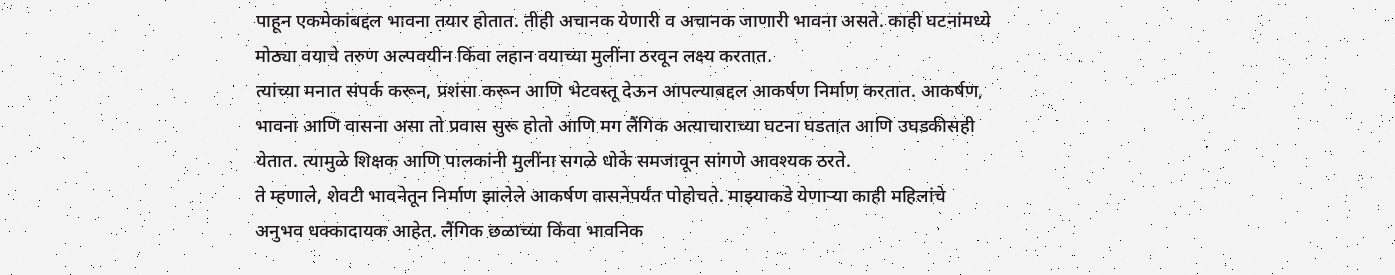पाहून एकमेकांबद्दल भावना तयार होतात. तीही अचानक येणारी व अचानक जाणारी भावना असते. काही घटनांमध्ये मोठ्या वयाचे तरुण अल्पवयीन किंवा लहान वयाच्या मुलींना ठरवून लक्ष्य करतात.
त्यांच्या मनात संपर्क करून, प्रशंसा करून आणि भेटवस्तू देऊन आपल्याबद्दल आकर्षण निर्माण करतात. आकर्षण, भावना आणि वासना असा तो प्रवास सुरू होतो आणि मग लैंगिक अत्याचाराच्या घटना घडतात आणि उघडकीसही येतात. त्यामुळे शिक्षक आणि पालकांनी मुलींना सगळे धोके समजावून सांगणे आवश्यक ठरते.
ते म्हणाले, शेवटी भावनेतून निर्माण झालेले आकर्षण वासनेपर्यंत पोहोचते. माझ्याकडे येणाऱ्या काही महिलांचे अनुभव धक्कादायक आहेत. लैंगिक छळाच्या किंवा भावनिक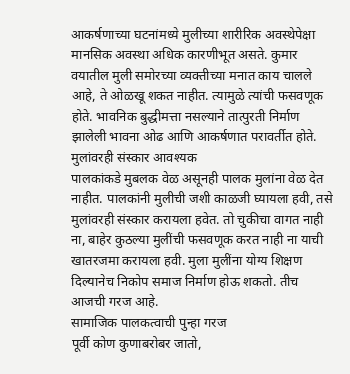आकर्षणाच्या घटनांमध्ये मुलीच्या शारीरिक अवस्थेपेक्षा मानसिक अवस्था अधिक कारणीभूत असते. कुमार वयातील मुली समोरच्या व्यक्तीच्या मनात काय चालले आहे, ते ओळखू शकत नाहीत. त्यामुळे त्यांची फसवणूक होते. भावनिक बुद्धीमत्ता नसल्याने तात्पुरती निर्माण झालेली भावना ओढ आणि आकर्षणात परावर्तीत होते.
मुलांवरही संस्कार आवश्यक
पालकांकडे मुबलक वेळ असूनही पालक मुलांना वेळ देत नाहीत. पालकांनी मुलीची जशी काळजी घ्यायला हवी, तसे मुलांवरही संस्कार करायला हवेत. तो चुकीचा वागत नाही ना, बाहेर कुठल्या मुलींची फसवणूक करत नाही ना याची खातरजमा करायला हवी. मुला मुलींना योग्य शिक्षण दिल्यानेच निकोप समाज निर्माण होऊ शकतो. तीच आजची गरज आहे.
सामाजिक पालकत्वाची पुन्हा गरज
पूर्वी कोण कुणाबरोबर जातो,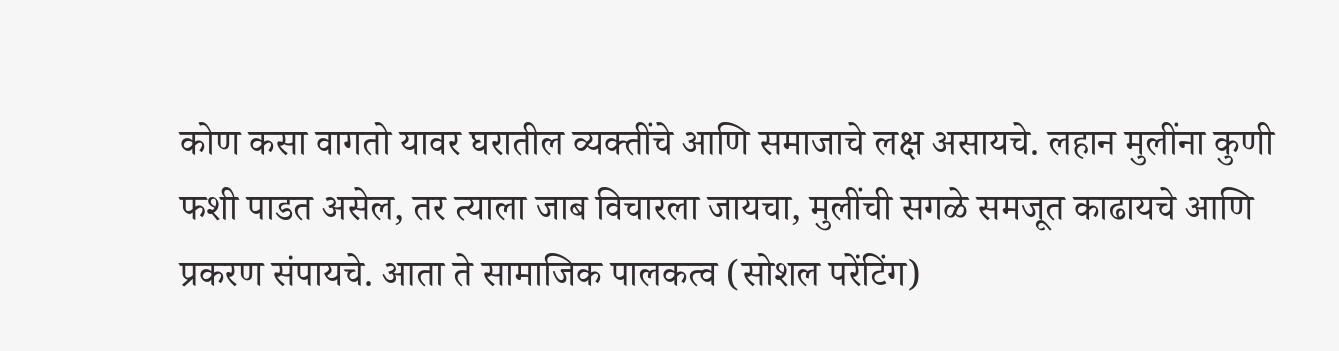कोण कसा वागतो यावर घरातील व्यक्तींचे आणि समाजाचे लक्ष असायचे. लहान मुलींना कुणी फशी पाडत असेल, तर त्याला जाब विचारला जायचा, मुलींची सगळे समजूत काढायचे आणि प्रकरण संपायचे. आता ते सामाजिक पालकत्व (सोशल परेंटिंग)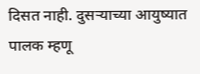दिसत नाही. दुसऱ्याच्या आयुष्यात पालक म्हणू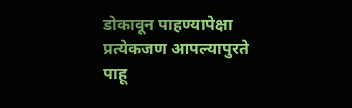डोकावून पाहण्यापेक्षा प्रत्येकजण आपल्यापुरते पाहू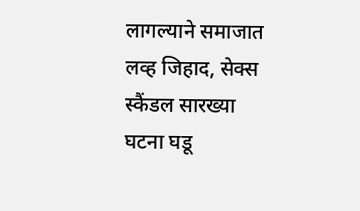लागल्याने समाजात लव्ह जिहाद, सेक्स स्कैंडल सारख्या घटना घडू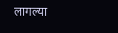लागल्या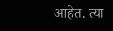आहेत. त्या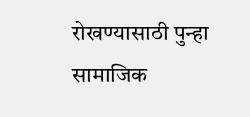रोखण्यासाठी पुन्हा सामाजिक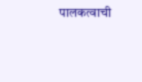पालकत्वाची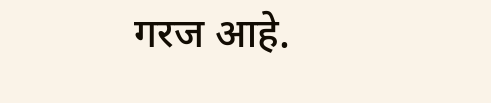गरज आहे.